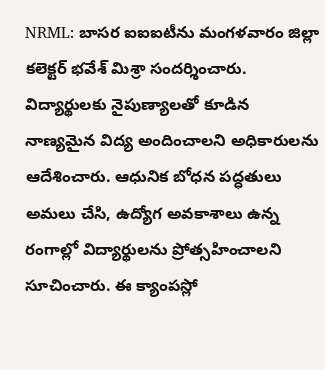NRML: బాసర ఐఐఐటీను మంగళవారం జిల్లా కలెక్టర్ భవేశ్ మిశ్రా సందర్శించారు. విద్యార్థులకు నైపుణ్యాలతో కూడిన నాణ్యమైన విద్య అందించాలని అధికారులను ఆదేశించారు. ఆధునిక బోధన పద్ధతులు అమలు చేసి, ఉద్యోగ అవకాశాలు ఉన్న రంగాల్లో విద్యార్థులను ప్రోత్సహించాలని సూచించారు. ఈ క్యాంపస్లో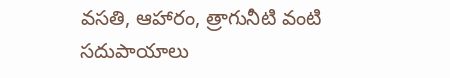వసతి, ఆహారం, త్రాగునీటి వంటి సదుపాయాలు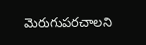మెరుగుపరచాలని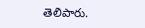తెలిపారు.